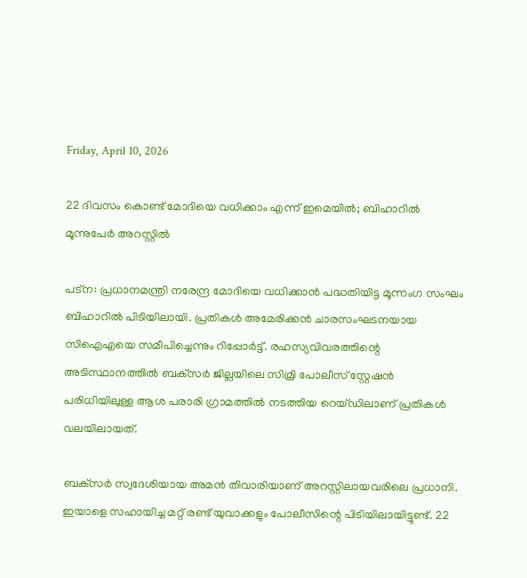Friday, April 10, 2026

22 ദിവസം കൊണ്ട് മോദിയെ വധിക്കാം എന്ന് ഇമെയില്‍; ബിഹാറില്‍ മൂന്നുപേര്‍ അറസ്റ്റില്‍

പട്ന: പ്രധാനമന്ത്രി നരേന്ദ്ര മോദിയെ വധിക്കാന്‍ പദ്ധതിയിട്ട മൂന്നംഗ സംഘം ബിഹാറില്‍ പിടിയിലായി. പ്രതികള്‍ അമേരിക്കന്‍ ചാരസംഘടനയായ സിഐഎയെ സമീപിച്ചെന്നും റിപ്പോര്‍ട്ട്. രഹസ്യവിവരത്തിന്റെ അടിസ്ഥാനത്തില്‍ ബക്‌സര്‍ ജില്ലയിലെ സിമ്രി പോലീസ് സ്റ്റേഷന്‍ പരിധിയിലുള്ള ആശ പരാരി ഗ്രാമത്തില്‍ നടത്തിയ റെയ്ഡിലാണ് പ്രതികള്‍ വലയിലായത്.

ബക്‌സര്‍ സ്വദേശിയായ അമന്‍ തിവാരിയാണ് അറസ്റ്റിലായവരിലെ പ്രധാനി. ഇയാളെ സഹായിച്ച മറ്റ് രണ്ട് യുവാക്കളും പോലീസിന്റെ പിടിയിലായിട്ടുണ്ട്. 22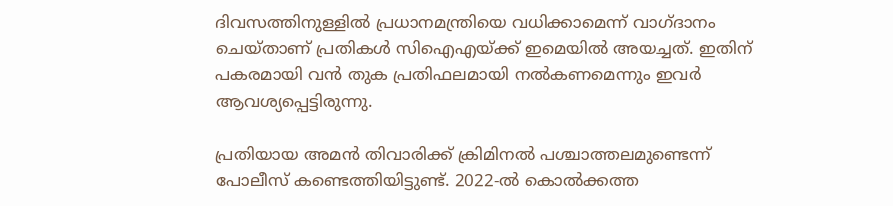ദിവസത്തിനുള്ളില്‍ പ്രധാനമന്ത്രിയെ വധിക്കാമെന്ന് വാഗ്ദാനം ചെയ്താണ് പ്രതികള്‍ സിഐഎയ്ക്ക് ഇമെയില്‍ അയച്ചത്. ഇതിന് പകരമായി വന്‍ തുക പ്രതിഫലമായി നല്‍കണമെന്നും ഇവര്‍ ആവശ്യപ്പെട്ടിരുന്നു.

പ്രതിയായ അമന്‍ തിവാരിക്ക് ക്രിമിനല്‍ പശ്ചാത്തലമുണ്ടെന്ന് പോലീസ് കണ്ടെത്തിയിട്ടുണ്ട്. 2022-ല്‍ കൊല്‍ക്കത്ത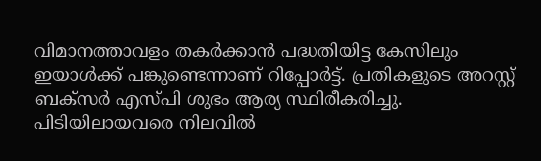വിമാനത്താവളം തകര്‍ക്കാന്‍ പദ്ധതിയിട്ട കേസിലും ഇയാള്‍ക്ക് പങ്കുണ്ടെന്നാണ് റിപ്പോര്‍ട്ട്. പ്രതികളുടെ അറസ്റ്റ് ബക്‌സര്‍ എസ്പി ശുഭം ആര്യ സ്ഥിരീകരിച്ചു. പിടിയിലായവരെ നിലവില്‍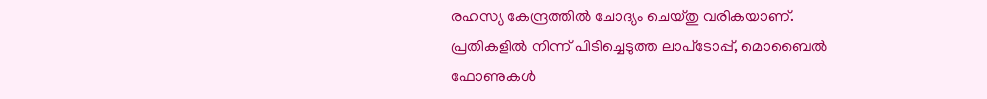രഹസ്യ കേന്ദ്രത്തില്‍ ചോദ്യം ചെയ്തു വരികയാണ്. പ്രതികളില്‍ നിന്ന് പിടിച്ചെടുത്ത ലാപ്‌ടോപ്പ്, മൊബൈല്‍ ഫോണുകള്‍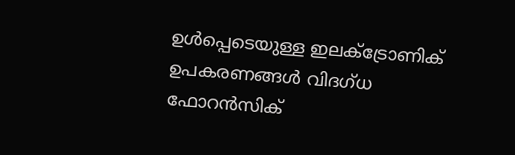ഉള്‍പ്പെടെയുള്ള ഇലക്ട്രോണിക് ഉപകരണങ്ങള്‍ വിദഗ്ധ ഫോറന്‍സിക്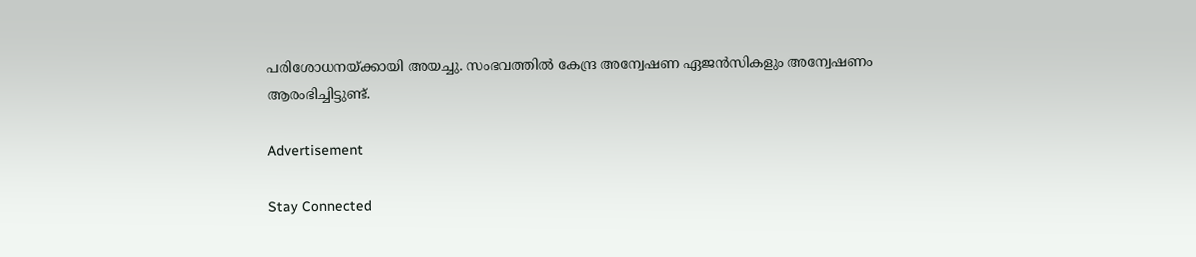പരിശോധനയ്ക്കായി അയച്ചു. സംഭവത്തില്‍ കേന്ദ്ര അന്വേഷണ ഏജന്‍സികളും അന്വേഷണം ആരംഭിച്ചിട്ടുണ്ട്.

Advertisement

Stay Connected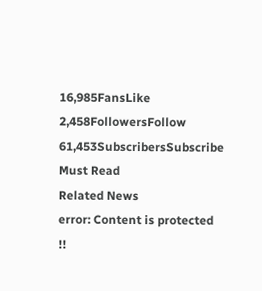16,985FansLike
2,458FollowersFollow
61,453SubscribersSubscribe
Must Read
Related News
error: Content is protected !!